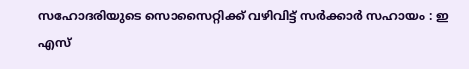സഹോദരിയുടെ സൊസൈറ്റിക്ക് വഴിവിട്ട് സര്‍ക്കാര്‍ സഹായം : ഇ എസ്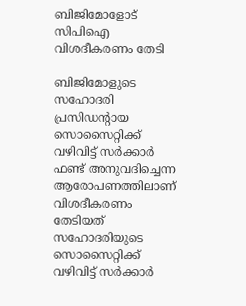ബിജിമോളോട് സിപിഐ വിശദീകരണം തേടി

ബിജിമോളുടെ സഹോദരി പ്രസിഡന്റായ സൊസൈറ്റിക്ക് വഴിവിട്ട് സര്‍ക്കാര്‍ ഫണ്ട് അനുവദിച്ചെന്ന ആരോപണത്തിലാണ് വിശദീകരണം തേടിയത്
സഹോദരിയുടെ സൊസൈറ്റിക്ക് വഴിവിട്ട് സര്‍ക്കാര്‍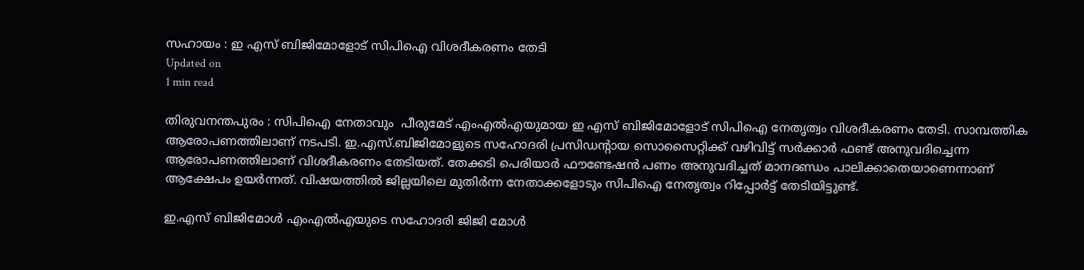സഹായം : ഇ എസ് ബിജിമോളോട് സിപിഐ വിശദീകരണം തേടി
Updated on
1 min read

തിരുവനന്തപുരം : സിപിഐ നേതാവും  പീരുമേട് എംഎല്‍എയുമായ ഇ എസ് ബിജിമോളോട് സിപിഐ നേതൃത്വം വിശദീകരണം തേടി. സാമ്പത്തിക ആരോപണത്തിലാണ് നടപടി. ഇ.എസ്.ബിജിമോളുടെ സഹോദരി പ്രസിഡന്റായ സൊസൈറ്റിക്ക് വഴിവിട്ട് സര്‍ക്കാര്‍ ഫണ്ട് അനുവദിച്ചെന്ന ആരോപണത്തിലാണ് വിശദീകരണം തേടിയത്. തേക്കടി പെരിയാര്‍ ഫൗണ്ടേഷന്‍ പണം അനുവദിച്ചത് മാനദണ്ഡം പാലിക്കാതെയാണെന്നാണ് ആക്ഷേപം ഉയര്‍ന്നത്. വിഷയത്തില്‍ ജില്ലയിലെ മുതിര്‍ന്ന നേതാക്കളോടും സിപിഐ നേതൃത്വം റിപ്പോര്‍ട്ട് തേടിയിട്ടുണ്ട്.

ഇ.എസ് ബിജിമോള്‍ എംഎല്‍എയുടെ സഹോദരി ജിജി മോള്‍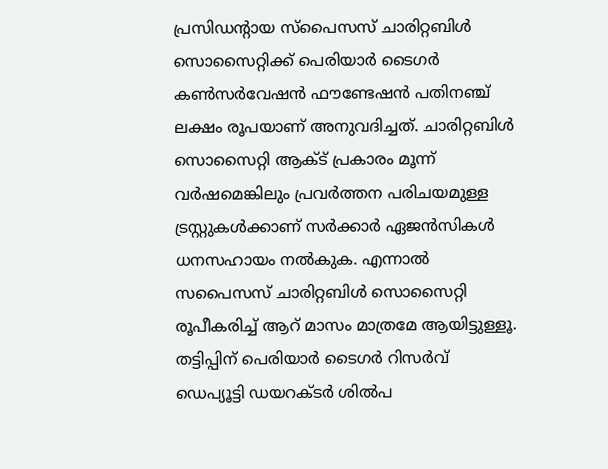പ്രസിഡന്റായ സ്‌പൈസസ് ചാരിറ്റബിള്‍ സൊസൈറ്റിക്ക് പെരിയാര്‍ ടൈഗര്‍ കണ്‍സര്‍വേഷന്‍ ഫൗണ്ടേഷന്‍ പതിനഞ്ച് ലക്ഷം രൂപയാണ് അനുവദിച്ചത്. ചാരിറ്റബിള്‍ സൊസൈറ്റി ആക്ട് പ്രകാരം മൂന്ന് വര്‍ഷമെങ്കിലും പ്രവര്‍ത്തന പരിചയമുള്ള ട്രസ്റ്റുകള്‍ക്കാണ് സര്‍ക്കാര്‍ ഏജന്‍സികള്‍ ധനസഹായം നല്‍കുക. എന്നാല്‍ സപൈസസ് ചാരിറ്റബിള്‍ സൊസൈറ്റി രൂപീകരിച്ച് ആറ് മാസം മാത്രമേ ആയിട്ടുള്ളൂ. തട്ടിപ്പിന് പെരിയാര്‍ ടൈഗര്‍ റിസര്‍വ് ഡെപ്യൂട്ടി ഡയറക്ടര്‍ ശില്‍പ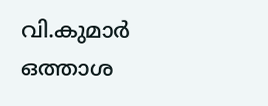വി.കുമാര്‍ ഒത്താശ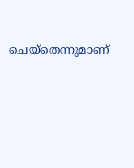ചെയ്‌തെന്നുമാണ്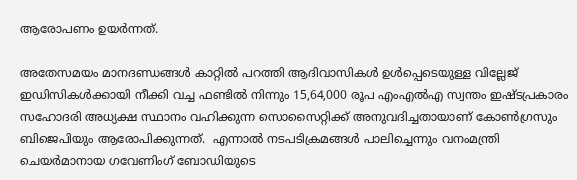ആരോപണം ഉയര്‍ന്നത്.

അതേസമയം മാനദണ്ഡങ്ങള്‍ കാറ്റില്‍ പറത്തി ആദിവാസികള്‍ ഉള്‍പ്പെടെയുള്ള വില്ലേജ് ഇഡിസികള്‍ക്കായി നീക്കി വച്ച ഫണ്ടില്‍ നിന്നും 15,64,000 രൂപ എംഎല്‍എ സ്വന്തം ഇഷ്ടപ്രകാരം സഹോദരി അധ്യക്ഷ സ്ഥാനം വഹിക്കുന്ന സൊസൈറ്റിക്ക് അനുവദിച്ചതായാണ് കോണ്‍ഗ്രസും ബിജെപിയും ആരോപിക്കുന്നത്.  എന്നാല്‍ നടപടിക്രമങ്ങള്‍ പാലിച്ചെന്നും വനംമന്ത്രി ചെയര്‍മാനായ ഗവേണിംഗ് ബോഡിയുടെ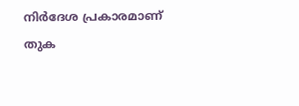നിര്‍ദേശ പ്രകാരമാണ് തുക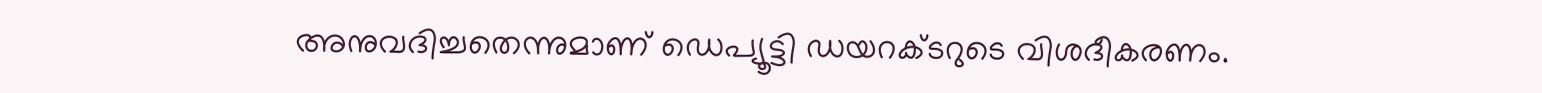അനുവദിച്ചതെന്നുമാണ് ഡെപ്യൂട്ടി ഡയറക്ടറുടെ വിശദീകരണം.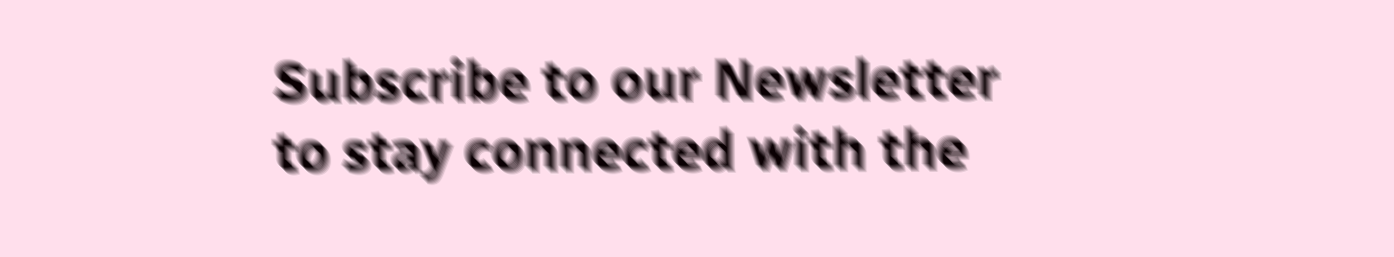Subscribe to our Newsletter to stay connected with the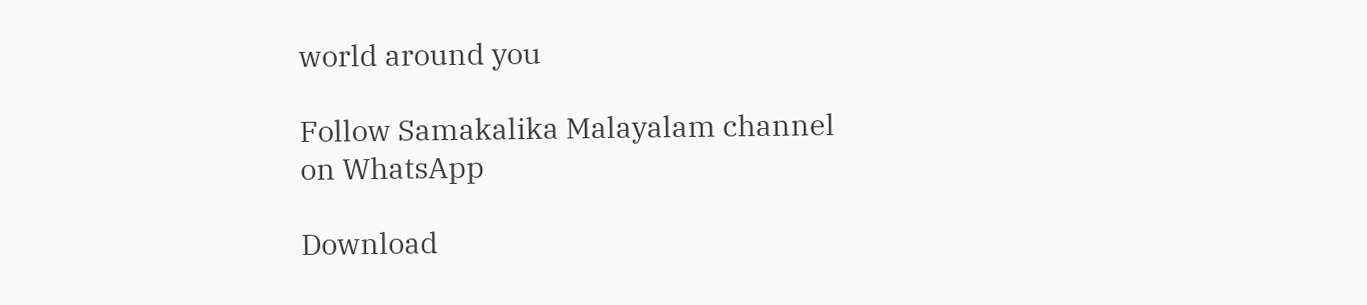world around you

Follow Samakalika Malayalam channel on WhatsApp

Download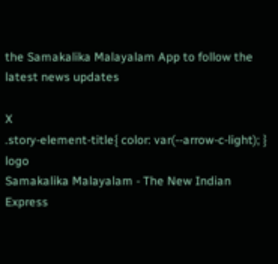the Samakalika Malayalam App to follow the latest news updates

X
.story-element-title{ color: var(--arrow-c-light); }
logo
Samakalika Malayalam - The New Indian Express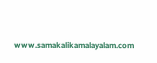www.samakalikamalayalam.com